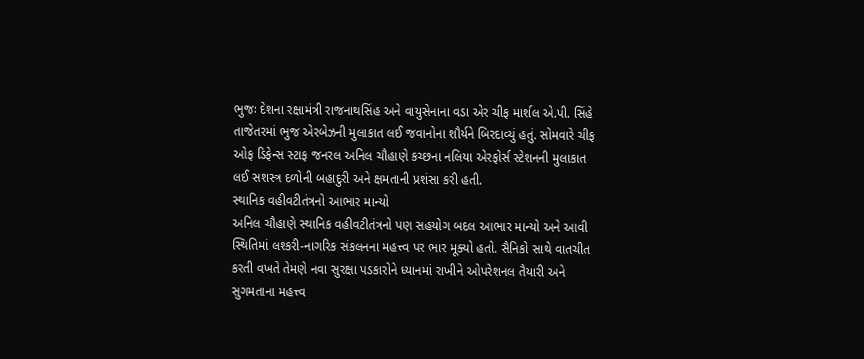ભુજઃ દેશના રક્ષામંત્રી રાજનાથસિંહ અને વાયુસેનાના વડા એર ચીફ માર્શલ એ.પી. સિંહે તાજેતરમાં ભુજ એરબેઝની મુલાકાત લઈ જવાનોના શૌર્યને બિરદાવ્યું હતું. સોમવારે ચીફ ઓફ ડિફેન્સ સ્ટાફ જનરલ અનિલ ચૌહાણે કચ્છના નલિયા એરફોર્સ સ્ટેશનની મુલાકાત લઈ સશસ્ત્ર દળોની બહાદુરી અને ક્ષમતાની પ્રશંસા કરી હતી.
સ્થાનિક વહીવટીતંત્રનો આભાર માન્યો
અનિલ ચૌહાણે સ્થાનિક વહીવટીતંત્રનો પણ સહયોગ બદલ આભાર માન્યો અને આવી સ્થિતિમાં લશ્કરી-નાગરિક સંકલનના મહત્ત્વ પર ભાર મૂક્યો હતો. સૈનિકો સાથે વાતચીત કરતી વખતે તેમણે નવા સુરક્ષા પડકારોને ધ્યાનમાં રાખીને ઓપરેશનલ તૈયારી અને સુગમતાના મહત્ત્વ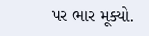પર ભાર મૂક્યો.